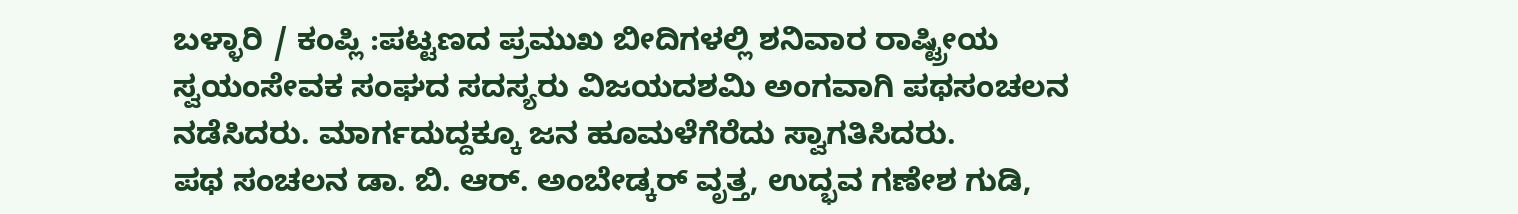ಬಳ್ಳಾರಿ / ಕಂಪ್ಲಿ :ಪಟ್ಟಣದ ಪ್ರಮುಖ ಬೀದಿಗಳಲ್ಲಿ ಶನಿವಾರ ರಾಷ್ಟ್ರೀಯ ಸ್ವಯಂಸೇವಕ ಸಂಘದ ಸದಸ್ಯರು ವಿಜಯದಶಮಿ ಅಂಗವಾಗಿ ಪಥಸಂಚಲನ ನಡೆಸಿದರು. ಮಾರ್ಗದುದ್ದಕ್ಕೂ ಜನ ಹೂಮಳೆಗೆರೆದು ಸ್ವಾಗತಿಸಿದರು.
ಪಥ ಸಂಚಲನ ಡಾ. ಬಿ. ಆರ್. ಅಂಬೇಡ್ಕರ್ ವೃತ್ತ, ಉದ್ಭವ ಗಣೇಶ ಗುಡಿ,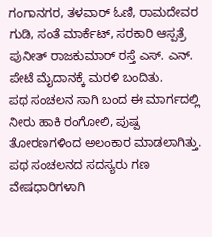ಗಂಗಾನಗರ, ತಳವಾರ್ ಓಣಿ, ರಾಮದೇವರ ಗುಡಿ, ಸಂತೆ ಮಾರ್ಕೆಟ್, ಸರಕಾರಿ ಆಸ್ಪತ್ರೆ ಪುನೀತ್ ರಾಜಕುಮಾರ್ ರಸ್ತೆ ಎಸ್. ಎನ್. ಪೇಟೆ ಮೈದಾನಕ್ಕೆ ಮರಳಿ ಬಂದಿತು.
ಪಥ ಸಂಚಲನ ಸಾಗಿ ಬಂದ ಈ ಮಾರ್ಗದಲ್ಲಿ ನೀರು ಹಾಕಿ ರಂಗೋಲಿ, ಪುಷ್ಪ ತೋರಣಗಳಿಂದ ಅಲಂಕಾರ ಮಾಡಲಾಗಿತ್ತು. ಪಥ ಸಂಚಲನದ ಸದಸ್ಯರು ಗಣ ವೇಷಧಾರಿಗಳಾಗಿ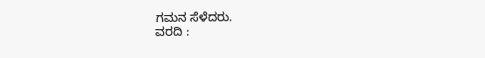ಗಮನ ಸೆಳೆದರು.
ವರದಿ :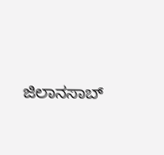ಜಿಲಾನಸಾಬ್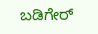ಬಡಿಗೇರ್